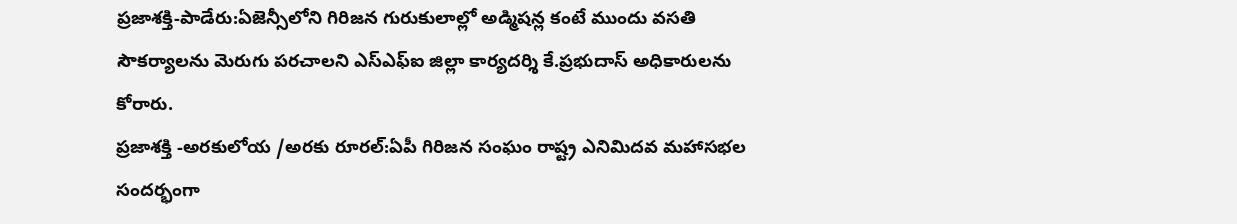ప్రజాశక్తి-పాడేరు:ఏజెన్సీలోని గిరిజన గురుకులాల్లో అడ్మిషన్ల కంటే ముందు వసతి సౌకర్యాలను మెరుగు పరచాలని ఎస్ఎఫ్ఐ జిల్లా కార్యదర్శి కే.ప్రభుదాస్ అధికారులను కోరారు.
ప్రజాశక్తి -అరకులోయ /అరకు రూరల్:ఏపీ గిరిజన సంఘం రాష్ట్ర ఎనిమిదవ మహాసభల సందర్భంగా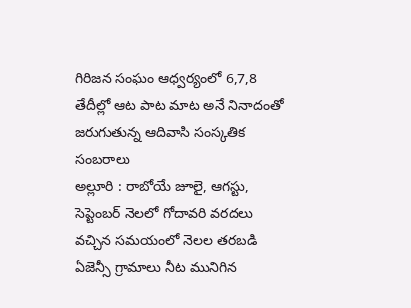గిరిజన సంఘం ఆధ్వర్యంలో 6,7,8 తేదీల్లో ఆట పాట మాట అనే నినాదంతో జరుగుతున్న ఆదివాసి సంస్కతిక సంబరాలు
అల్లూరి : రాబోయే జూలై, ఆగస్టు, సెప్టెంబర్ నెలలో గోదావరి వరదలు వచ్చిన సమయంలో నెలల తరబడి ఏజెన్సీ గ్రామాలు నీట మునిగిన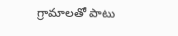గ్రామాలతో పాటు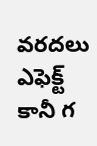వరదలు ఎఫెక్ట్ కానీ గ